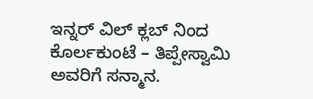ಇನ್ನರ್ ವಿಲ್ ಕ್ಲಬ್ ನಿಂದ ಕೊರ್ಲಕುಂಟೆ – ತಿಪ್ಪೇಸ್ವಾಮಿ ಅವರಿಗೆ ಸನ್ಮಾನ.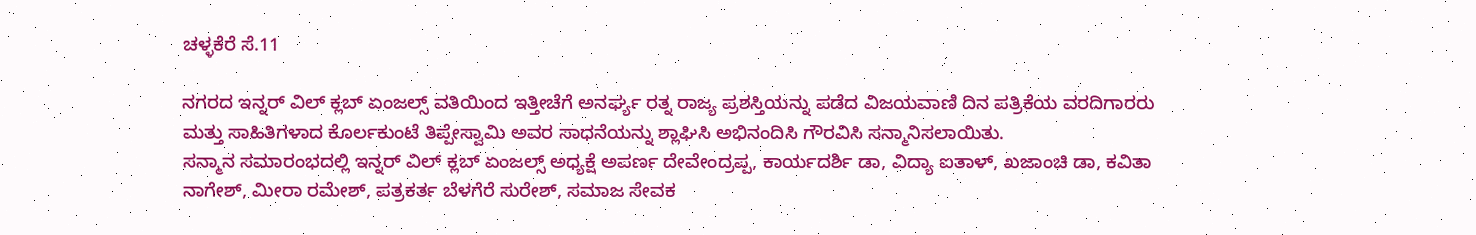ಚಳ್ಳಕೆರೆ ಸೆ.11

ನಗರದ ಇನ್ನರ್ ವಿಲ್ ಕ್ಲಬ್ ಏಂಜಲ್ಸ್ ವತಿಯಿಂದ ಇತ್ತೀಚೆಗೆ ಅನರ್ಘ್ಯ ರತ್ನ ರಾಜ್ಯ ಪ್ರಶಸ್ತಿಯನ್ನು ಪಡೆದ ವಿಜಯವಾಣಿ ದಿನ ಪತ್ರಿಕೆಯ ವರದಿಗಾರರು ಮತ್ತು ಸಾಹಿತಿಗಳಾದ ಕೊರ್ಲಕುಂಟೆ ತಿಪ್ಪೇಸ್ವಾಮಿ ಅವರ ಸಾಧನೆಯನ್ನು ಶ್ಲಾಘಿಸಿ ಅಭಿನಂದಿಸಿ ಗೌರವಿಸಿ ಸನ್ಮಾನಿಸಲಾಯಿತು.
ಸನ್ಮಾನ ಸಮಾರಂಭದಲ್ಲಿ ಇನ್ನರ್ ವಿಲ್ ಕ್ಲಬ್ ಏಂಜಲ್ಸ್ ಅಧ್ಯಕ್ಷೆ ಅಪರ್ಣ ದೇವೇಂದ್ರಪ್ಪ, ಕಾರ್ಯದರ್ಶಿ ಡಾ, ವಿದ್ಯಾ ಐತಾಳ್, ಖಜಾಂಚಿ ಡಾ, ಕವಿತಾ ನಾಗೇಶ್, ಮೀರಾ ರಮೇಶ್, ಪತ್ರಕರ್ತ ಬೆಳಗೆರೆ ಸುರೇಶ್, ಸಮಾಜ ಸೇವಕ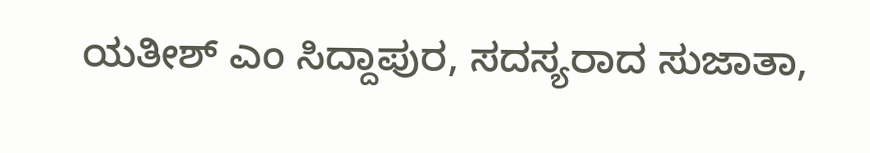ಯತೀಶ್ ಎಂ ಸಿದ್ದಾಪುರ, ಸದಸ್ಯರಾದ ಸುಜಾತಾ,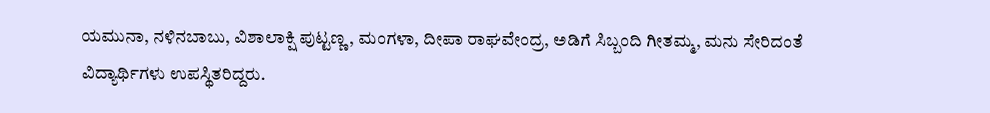ಯಮುನಾ, ನಳಿನಬಾಬು, ವಿಶಾಲಾಕ್ಷಿ ಪುಟ್ಟಣ್ಣ, ಮಂಗಳಾ, ದೀಪಾ ರಾಘವೇಂದ್ರ, ಅಡಿಗೆ ಸಿಬ್ಬಂದಿ ಗೀತಮ್ಮ, ಮನು ಸೇರಿದಂತೆ ವಿದ್ಯಾರ್ಥಿಗಳು ಉಪಸ್ಥಿತರಿದ್ದರು.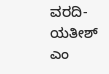ವರದಿ-ಯತೀಶ್ ಎಂ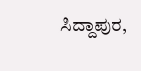ಸಿದ್ದಾಪುರ,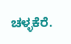ಚಳ್ಳಕೆರೆ.